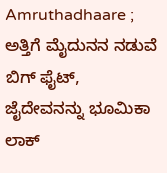Amruthadhaare ; ಅತ್ತಿಗೆ ಮೈದುನನ ನಡುವೆ ಬಿಗ್ ಫೈಟ್, ಜೈದೇವನನ್ನು ಭೂಮಿಕಾ ಲಾಕ್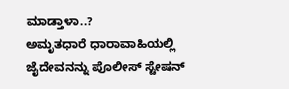ಮಾಡ್ತಾಳಾ..?
ಅಮೃತಧಾರೆ ಧಾರಾವಾಹಿಯಲ್ಲಿ ಜೈದೇವನನ್ನು ಪೊಲೀಸ್ ಸ್ಟೇಷನ್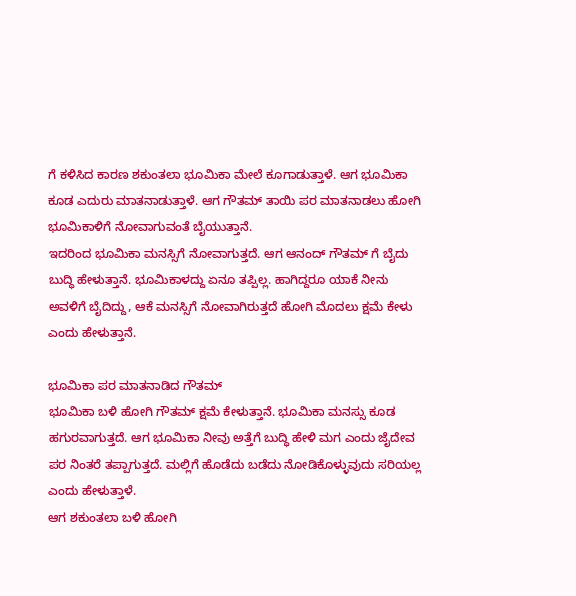ಗೆ ಕಳಿಸಿದ ಕಾರಣ ಶಕುಂತಲಾ ಭೂಮಿಕಾ ಮೇಲೆ ಕೂಗಾಡುತ್ತಾಳೆ. ಆಗ ಭೂಮಿಕಾ ಕೂಡ ಎದುರು ಮಾತನಾಡುತ್ತಾಳೆ. ಆಗ ಗೌತಮ್ ತಾಯಿ ಪರ ಮಾತನಾಡಲು ಹೋಗಿ ಭೂಮಿಕಾಳಿಗೆ ನೋವಾಗುವಂತೆ ಬೈಯುತ್ತಾನೆ.
ಇದರಿಂದ ಭೂಮಿಕಾ ಮನಸ್ಸಿಗೆ ನೋವಾಗುತ್ತದೆ. ಆಗ ಆನಂದ್ ಗೌತಮ್ ಗೆ ಬೈದು ಬುದ್ಧಿ ಹೇಳುತ್ತಾನೆ. ಭೂಮಿಕಾಳದ್ದು ಏನೂ ತಪ್ಪಿಲ್ಲ. ಹಾಗಿದ್ದರೂ ಯಾಕೆ ನೀನು ಅವಳಿಗೆ ಬೈದಿದ್ದು, ಆಕೆ ಮನಸ್ಸಿಗೆ ನೋವಾಗಿರುತ್ತದೆ ಹೋಗಿ ಮೊದಲು ಕ್ಷಮೆ ಕೇಳು ಎಂದು ಹೇಳುತ್ತಾನೆ.

ಭೂಮಿಕಾ ಪರ ಮಾತನಾಡಿದ ಗೌತಮ್
ಭೂಮಿಕಾ ಬಳಿ ಹೋಗಿ ಗೌತಮ್ ಕ್ಷಮೆ ಕೇಳುತ್ತಾನೆ. ಭೂಮಿಕಾ ಮನಸ್ಸು ಕೂಡ ಹಗುರವಾಗುತ್ತದೆ. ಆಗ ಭೂಮಿಕಾ ನೀವು ಅತ್ತೆಗೆ ಬುದ್ಧಿ ಹೇಳಿ ಮಗ ಎಂದು ಜೈದೇವ ಪರ ನಿಂತರೆ ತಪ್ಪಾಗುತ್ತದೆ. ಮಲ್ಲಿಗೆ ಹೊಡೆದು ಬಡೆದು ನೋಡಿಕೊಳ್ಳುವುದು ಸರಿಯಲ್ಲ ಎಂದು ಹೇಳುತ್ತಾಳೆ.
ಆಗ ಶಕುಂತಲಾ ಬಳಿ ಹೋಗಿ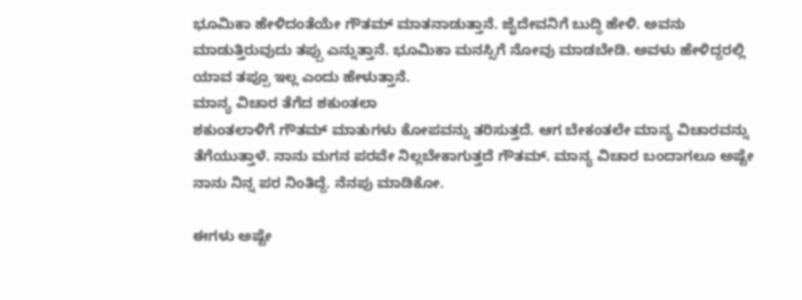ಭೂಮಿಕಾ ಹೇಳಿದಂತೆಯೇ ಗೌತಮ್ ಮಾತನಾಡುತ್ತಾನೆ. ಜೈದೇವನಿಗೆ ಬುದ್ಧಿ ಹೇಳಿ. ಅವನು ಮಾಡುತ್ತಿರುವುದು ತಪ್ಪು ಎನ್ನುತ್ತಾನೆ. ಭೂಮಿಕಾ ಮನಸ್ಸಿಗೆ ನೋವು ಮಾಡಬೇಡಿ. ಅವಳು ಹೇಳಿದ್ದರಲ್ಲಿ ಯಾವ ತಪ್ಪೂ ಇಲ್ಲ ಎಂದು ಹೇಳುತ್ತಾನೆ.
ಮಾನ್ಯ ವಿಚಾರ ತೆಗೆದ ಶಕುಂತಲಾ
ಶಕುಂತಲಾಳಿಗೆ ಗೌತಮ್ ಮಾತುಗಳು ಕೋಪವನ್ನು ತರಿಸುತ್ತದೆ. ಆಗ ಬೇಕಂತಲೇ ಮಾನ್ಯ ವಿಚಾರವನ್ನು ತೆಗೆಯುತ್ತಾಳೆ. ನಾನು ಮಗನ ಪರವೇ ನಿಲ್ಲಬೇಕಾಗುತ್ತದೆ ಗೌತಮ್. ಮಾನ್ಯ ವಿಚಾರ ಬಂದಾಗಲೂ ಅಷ್ಟೇ ನಾನು ನಿನ್ನ ಪರ ನಿಂತಿದ್ದೆ. ನೆನಪು ಮಾಡಿಕೋ.

ಈಗಳು ಅಷ್ಟೇ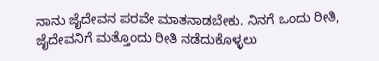ನಾನು ಜೈದೇವನ ಪರವೇ ಮಾತನಾಡಬೇಕು. ನಿನಗೆ ಒಂದು ರೀತಿ, ಜೈದೇವನಿಗೆ ಮತ್ತೊಂದು ರೀತಿ ನಡೆದುಕೊಳ್ಳಲು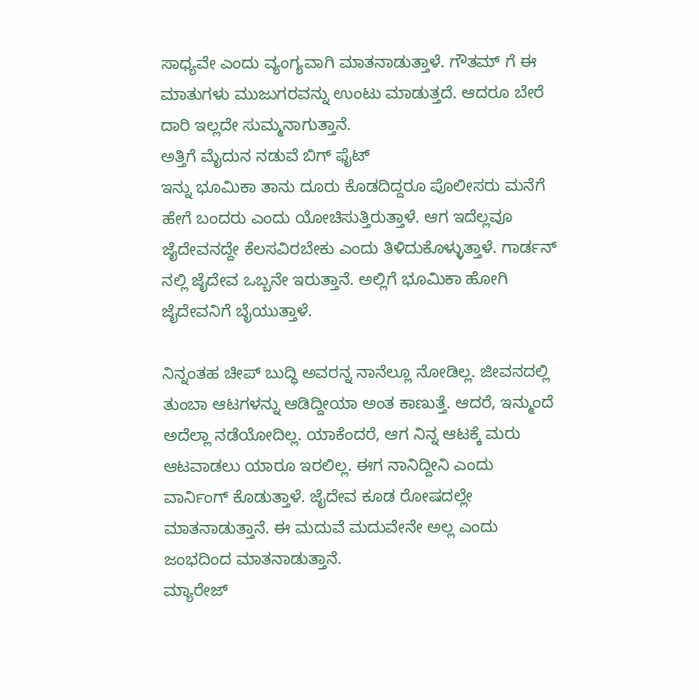ಸಾಧ್ಯವೇ ಎಂದು ವ್ಯಂಗ್ಯವಾಗಿ ಮಾತನಾಡುತ್ತಾಳೆ. ಗೌತಮ್ ಗೆ ಈ ಮಾತುಗಳು ಮುಜುಗರವನ್ನು ಉಂಟು ಮಾಡುತ್ತದೆ. ಆದರೂ ಬೇರೆ ದಾರಿ ಇಲ್ಲದೇ ಸುಮ್ಮನಾಗುತ್ತಾನೆ.
ಅತ್ತಿಗೆ ಮೈದುನ ನಡುವೆ ಬಿಗ್ ಫೈಟ್
ಇನ್ನು ಭೂಮಿಕಾ ತಾನು ದೂರು ಕೊಡದಿದ್ದರೂ ಪೊಲೀಸರು ಮನೆಗೆ ಹೇಗೆ ಬಂದರು ಎಂದು ಯೋಚಿಸುತ್ತಿರುತ್ತಾಳೆ. ಆಗ ಇದೆಲ್ಲವೂ ಜೈದೇವನದ್ದೇ ಕೆಲಸವಿರಬೇಕು ಎಂದು ತಿಳಿದುಕೊಳ್ಳುತ್ತಾಳೆ. ಗಾರ್ಡನ್ ನಲ್ಲಿ ಜೈದೇವ ಒಬ್ಬನೇ ಇರುತ್ತಾನೆ. ಅಲ್ಲಿಗೆ ಭೂಮಿಕಾ ಹೋಗಿ ಜೈದೇವನಿಗೆ ಬೈಯುತ್ತಾಳೆ.

ನಿನ್ನಂತಹ ಚೀಪ್ ಬುದ್ಧಿ ಅವರನ್ನ ನಾನೆಲ್ಲೂ ನೋಡಿಲ್ಲ. ಜೀವನದಲ್ಲಿ ತುಂಬಾ ಆಟಗಳನ್ನು ಆಡಿದ್ದೀಯಾ ಅಂತ ಕಾಣುತ್ತೆ. ಆದರೆ, ಇನ್ಮುಂದೆ ಅದೆಲ್ಲಾ ನಡೆಯೋದಿಲ್ಲ. ಯಾಕೆಂದರೆ, ಆಗ ನಿನ್ನ ಆಟಕ್ಕೆ ಮರು ಆಟವಾಡಲು ಯಾರೂ ಇರಲಿಲ್ಲ. ಈಗ ನಾನಿದ್ದೀನಿ ಎಂದು ವಾರ್ನಿಂಗ್ ಕೊಡುತ್ತಾಳೆ. ಜೈದೇವ ಕೂಡ ರೋಷದಲ್ಲೇ ಮಾತನಾಡುತ್ತಾನೆ. ಈ ಮದುವೆ ಮದುವೇನೇ ಅಲ್ಲ ಎಂದು ಜಂಭದಿಂದ ಮಾತನಾಡುತ್ತಾನೆ.
ಮ್ಯಾರೇಜ್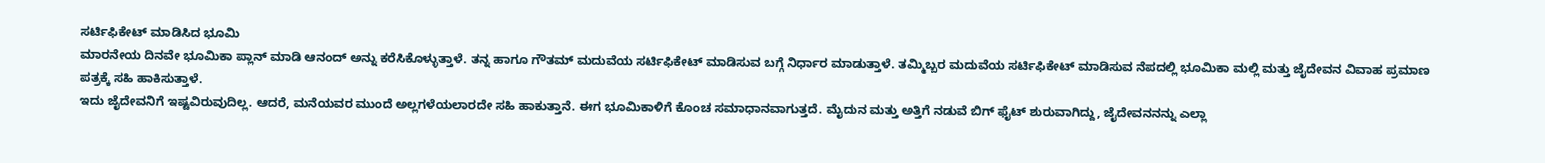ಸರ್ಟಿಫಿಕೇಟ್ ಮಾಡಿಸಿದ ಭೂಮಿ
ಮಾರನೇಯ ದಿನವೇ ಭೂಮಿಕಾ ಪ್ಲಾನ್ ಮಾಡಿ ಆನಂದ್ ಅನ್ನು ಕರೆಸಿಕೊಳ್ಳುತ್ತಾಳೆ. ತನ್ನ ಹಾಗೂ ಗೌತಮ್ ಮದುವೆಯ ಸರ್ಟಿಫಿಕೇಟ್ ಮಾಡಿಸುವ ಬಗ್ಗೆ ನಿರ್ಧಾರ ಮಾಡುತ್ತಾಳೆ. ತಮ್ಮಿಬ್ಬರ ಮದುವೆಯ ಸರ್ಟಿಫಿಕೇಟ್ ಮಾಡಿಸುವ ನೆಪದಲ್ಲಿ ಭೂಮಿಕಾ ಮಲ್ಲಿ ಮತ್ತು ಜೈದೇವನ ವಿವಾಹ ಪ್ರಮಾಣ ಪತ್ರಕ್ಕೆ ಸಹಿ ಹಾಕಿಸುತ್ತಾಳೆ.
ಇದು ಜೈದೇವನಿಗೆ ಇಷ್ಟವಿರುವುದಿಲ್ಲ. ಆದರೆ, ಮನೆಯವರ ಮುಂದೆ ಅಲ್ಲಗಳೆಯಲಾರದೇ ಸಹಿ ಹಾಕುತ್ತಾನೆ. ಈಗ ಭೂಮಿಕಾಳಿಗೆ ಕೊಂಚ ಸಮಾಧಾನವಾಗುತ್ತದೆ. ಮೈದುನ ಮತ್ತು ಅತ್ತಿಗೆ ನಡುವೆ ಬಿಗ್ ಫೈಟ್ ಶುರುವಾಗಿದ್ದು, ಜೈದೇವನನನ್ನು ಎಲ್ಲಾ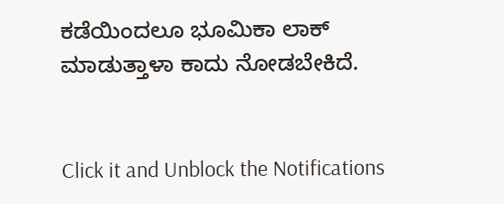ಕಡೆಯಿಂದಲೂ ಭೂಮಿಕಾ ಲಾಕ್ ಮಾಡುತ್ತಾಳಾ ಕಾದು ನೋಡಬೇಕಿದೆ.


Click it and Unblock the Notifications